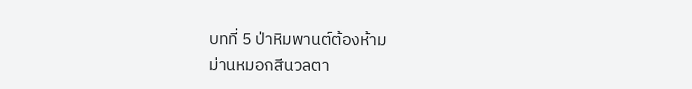บทที่ 5 ป่าหิมพานต์ต้องห้าม
ม่านหมอกสีนวลตา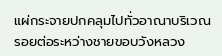แผ่กระจายปกคลุมไปทั่วอาณาบริเวณ รอยต่อระหว่างชายขอบวังหลวง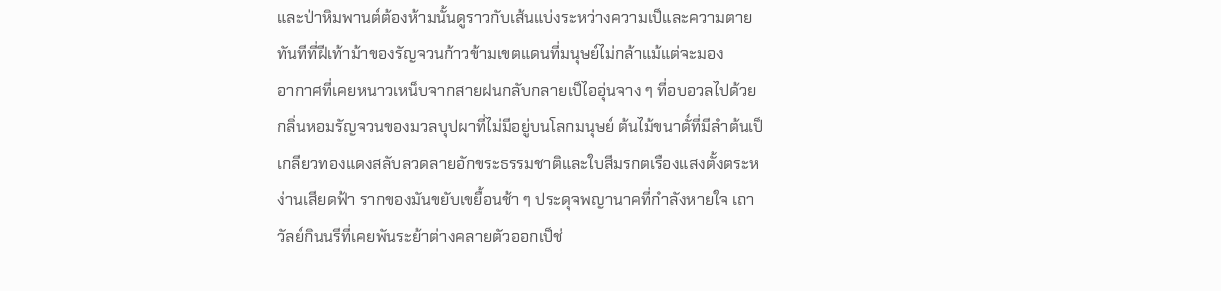และป่าหิมพานต์ต้องห้ามนั้นดูราวกับเส้นแบ่งระหว่างความเป็และความตาย ทันทีที่ฝีเท้าม้าของรัญจวนก้าวข้ามเขตแดนที่มนุษย์ไม่กล้าแม้แต่จะมอง
อากาศที่เคยหนาวเหน็บจากสายฝนกลับกลายเป็ไออุ่นจาง ๆ ที่อบอวลไปด้วยกลิ่นหอมรัญจวนของมวลบุปผาที่ไม่มีอยู่บนโลกมนุษย์ ต้นไม้ขนาดั์ที่มีลำต้นเป็เกลียวทองแดงสลับลวดลายอักขระธรรมชาติและใบสีมรกตเรืองแสงตั้งตระหง่านเสียดฟ้า รากของมันขยับเขยื้อนช้า ๆ ประดุจพญานาคที่กำลังหายใจ เถาวัลย์กินนรีที่เคยพันระย้าต่างคลายตัวออกเป็ช่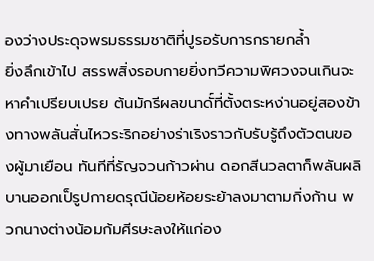องว่างประดุจพรมธรรมชาติที่ปูรอรับการกรายกล้ำ
ยิ่งลึกเข้าไป สรรพสิ่งรอบกายยิ่งทวีความพิศวงจนเกินจะหาคำเปรียบเปรย ต้นมักรีผลขนาดั์ที่ตั้งตระหง่านอยู่สองข้างทางพลันสั่นไหวระริกอย่างร่าเริงราวกับรับรู้ถึงตัวตนของผู้มาเยือน ทันทีที่รัญจวนก้าวผ่าน ดอกสีนวลตาก็พลันผลิบานออกเป็รูปกายดรุณีน้อยห้อยระย้าลงมาตามกิ่งก้าน พวกนางต่างน้อมก้มศีรษะลงให้แก่อง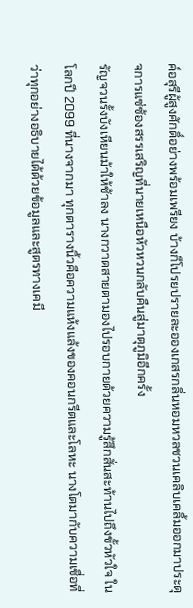ค์อสุรีผู้สูงศักดิ์อย่างพร้อมเพรียง บ้างก็โปรยปรายละอองเกสรกลิ่นหอมหวลชวนเคลิบเคลิ้มออกมาประดุจการแซ่ซ้องสรรเสริญที่นายเหนือหัวหวนกลับคืนสู่มาตุภูมิอีกครั้ง
รัญจวนรั้งบังเหียนม้าให้ช้าลง นางกวาดสายตามองไปรอบกายด้วยความรู้สึกสั่นสะท้านไปถึงขั้วหัวใจ ในโลกปี 2099 ที่นางจากมา ทุกตารางนิ้วคือความแห้งแล้งของคอนกรีตและโลหะ นางโตมากับความเชื่อที่ว่าทุกอย่างอธิบายได้ด้วยข้อมูลและสูตรทางเคมี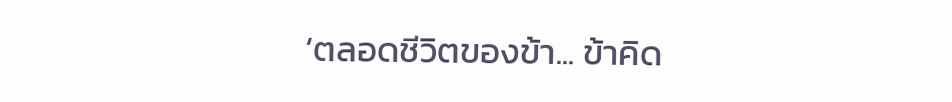‘ตลอดชีวิตของข้า... ข้าคิด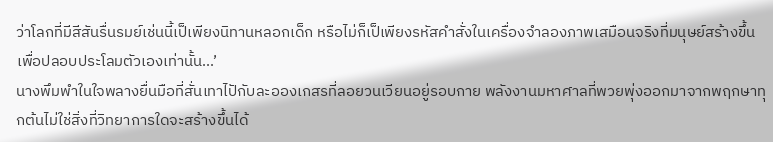ว่าโลกที่มีสีสันรื่นรมย์เช่นนี้เป็เพียงนิทานหลอกเด็ก หรือไม่ก็เป็เพียงรหัสคำสั่งในเครื่องจำลองภาพเสมือนจริงที่มนุษย์สร้างขึ้นเพื่อปลอบประโลมตัวเองเท่านั้น...’
นางพึมพำในใจพลางยื่นมือที่สั่นเทาไปักับละอองเกสรที่ลอยวนเวียนอยู่รอบกาย พลังงานมหาศาลที่พวยพุ่งออกมาจากพฤกษาทุกต้นไม่ใช่สิ่งที่วิทยาการใดจะสร้างขึ้นได้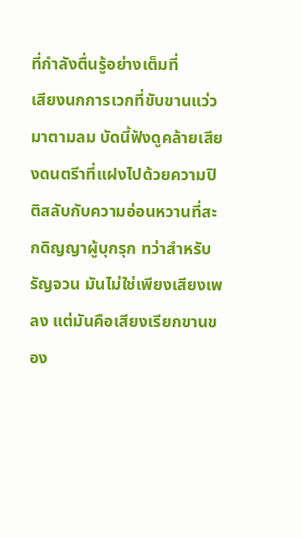ที่กำลังตื่นรู้อย่างเต็มที่
เสียงนกการเวกที่ขับขานแว่วมาตามลม บัดนี้ฟังดูคล้ายเสียงดนตรีาที่แฝงไปด้วยความปิติสลับกับความอ่อนหวานที่สะกดิญญาผู้บุกรุก ทว่าสำหรับรัญจวน มันไม่ใช่เพียงเสียงเพลง แต่มันคือเสียงเรียกขานของ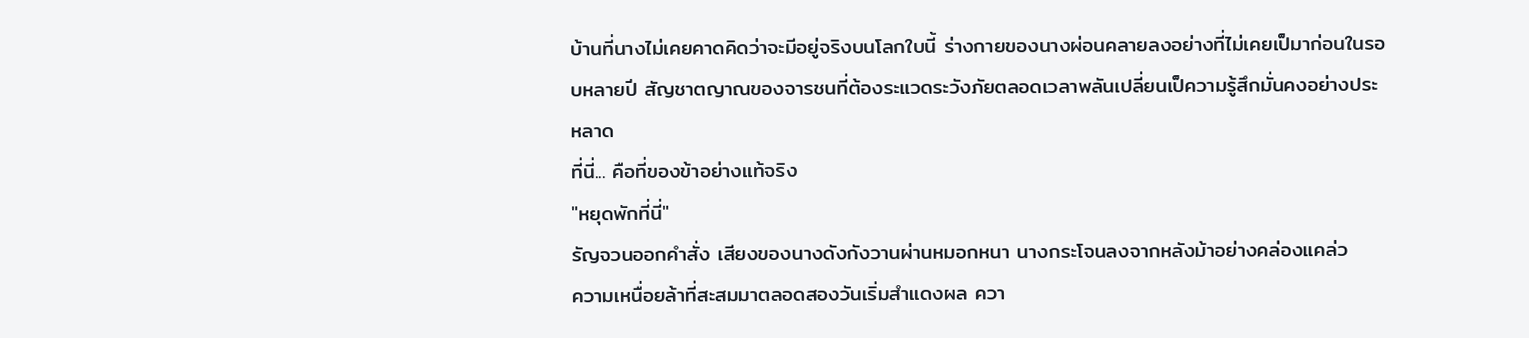บ้านที่นางไม่เคยคาดคิดว่าจะมีอยู่จริงบนโลกใบนี้ ร่างกายของนางผ่อนคลายลงอย่างที่ไม่เคยเป็มาก่อนในรอบหลายปี สัญชาตญาณของจารชนที่ต้องระแวดระวังภัยตลอดเวลาพลันเปลี่ยนเป็ความรู้สึกมั่นคงอย่างประหลาด
ที่นี่... คือที่ของข้าอย่างแท้จริง
"หยุดพักที่นี่"
รัญจวนออกคำสั่ง เสียงของนางดังกังวานผ่านหมอกหนา นางกระโจนลงจากหลังม้าอย่างคล่องแคล่ว
ความเหนื่อยล้าที่สะสมมาตลอดสองวันเริ่มสำแดงผล ควา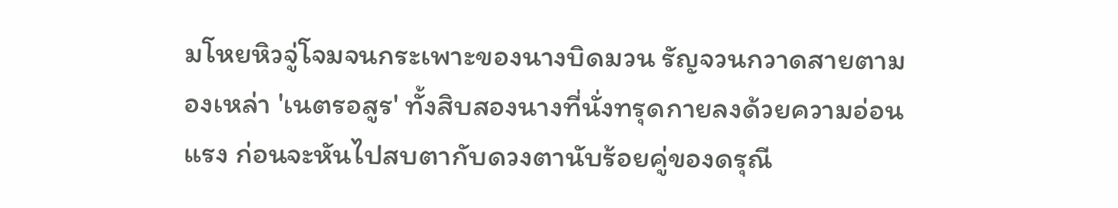มโหยหิวจู่โจมจนกระเพาะของนางบิดมวน รัญจวนกวาดสายตามองเหล่า 'เนตรอสูร' ทั้งสิบสองนางที่นั่งทรุดกายลงด้วยความอ่อนแรง ก่อนจะหันไปสบตากับดวงตานับร้อยคู่ของดรุณี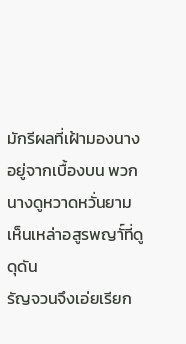มักรีผลที่เฝ้ามองนางอยู่จากเบื้องบน พวกนางดูหวาดหวั่นยามเห็นเหล่าอสูรพญาั์ที่ดูดุดัน
รัญจวนจึงเอ่ยเรียก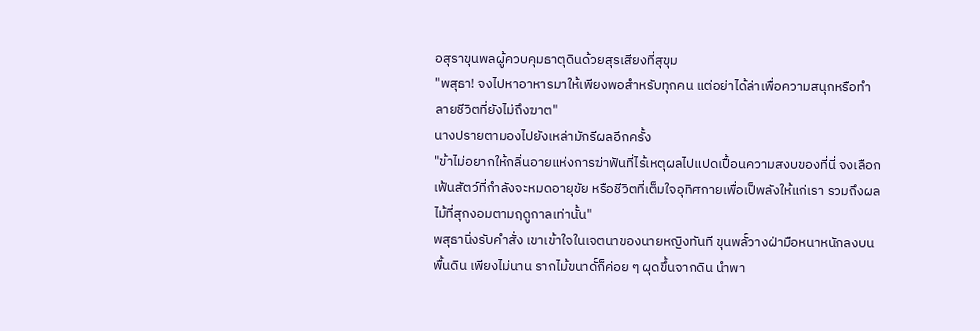อสุราขุนพลผู้ควบคุมธาตุดินด้วยสุรเสียงที่สุขุม
"พสุธา! จงไปหาอาหารมาให้เพียงพอสำหรับทุกคน แต่อย่าได้ล่าเพื่อความสนุกหรือทำลายชีวิตที่ยังไม่ถึงฆาต"
นางปรายตามองไปยังเหล่ามักรีผลอีกครั้ง
"ข้าไม่อยากให้กลิ่นอายแห่งการฆ่าฟันที่ไร้เหตุผลไปแปดเปื้อนความสงบของที่นี่ จงเลือกเฟ้นสัตว์ที่กำลังจะหมดอายุขัย หรือชีวิตที่เต็มใจอุทิศกายเพื่อเป็พลังให้แก่เรา รวมถึงผลไม้ที่สุกงอมตามฤดูกาลเท่านั้น"
พสุธานิ่งรับคำสั่ง เขาเข้าใจในเจตนาของนายหญิงทันที ขุนพลั์วางฝ่ามือหนาหนักลงบนพื้นดิน เพียงไม่นาน รากไม้ขนาดั์ก็ค่อย ๆ ผุดขึ้นจากดิน นำพา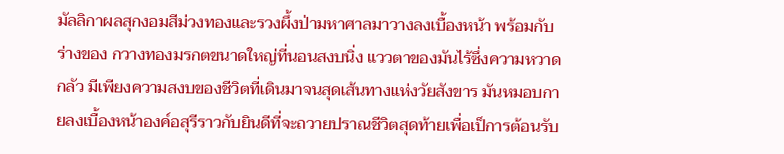มัลลิกาผลสุกงอมสีม่วงทองและรวงผึ้งป่ามหาศาลมาวางลงเบื้องหน้า พร้อมกับร่างของ กวางทองมรกตขนาดใหญ่ที่นอนสงบนิ่ง แววตาของมันไร้ซึ่งความหวาดกลัว มีเพียงความสงบของชีวิตที่เดินมาจนสุดเส้นทางแห่งวัยสังขาร มันหมอบกายลงเบื้องหน้าองค์อสุรีราวกับยินดีที่จะถวายปราณชีวิตสุดท้ายเพื่อเป็การต้อนรับ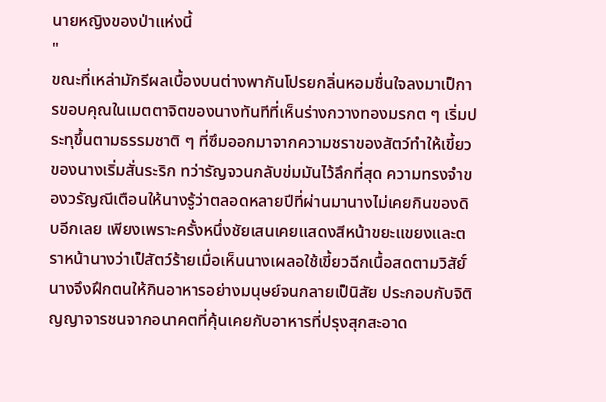นายหญิงของป่าแห่งนี้
"
ขณะที่เหล่ามักรีผลเบื้องบนต่างพากันโปรยกลิ่นหอมชื่นใจลงมาเป็การขอบคุณในเมตตาจิตของนางทันทีที่เห็นร่างกวางทองมรกต ๆ เริ่มประทุขึ้นตามธรรมชาติ ๆ ที่ซึมออกมาจากความชราของสัตว์ทำให้เขี้ยวของนางเริ่มสั่นระริก ทว่ารัญจวนกลับข่มมันไว้ลึกที่สุด ความทรงจำของวรัญณีเตือนให้นางรู้ว่าตลอดหลายปีที่ผ่านมานางไม่เคยกินของดิบอีกเลย เพียงเพราะครั้งหนึ่งชัยเสนเคยแสดงสีหน้าขยะแขยงและตราหน้านางว่าเป็สัตว์ร้ายเมื่อเห็นนางเผลอใช้เขี้ยวฉีกเนื้อสดตามวิสัยั์ นางจึงฝึกตนให้กินอาหารอย่างมนุษย์จนกลายเป็นิสัย ประกอบกับจิติญญาจารชนจากอนาคตที่คุ้นเคยกับอาหารที่ปรุงสุกสะอาด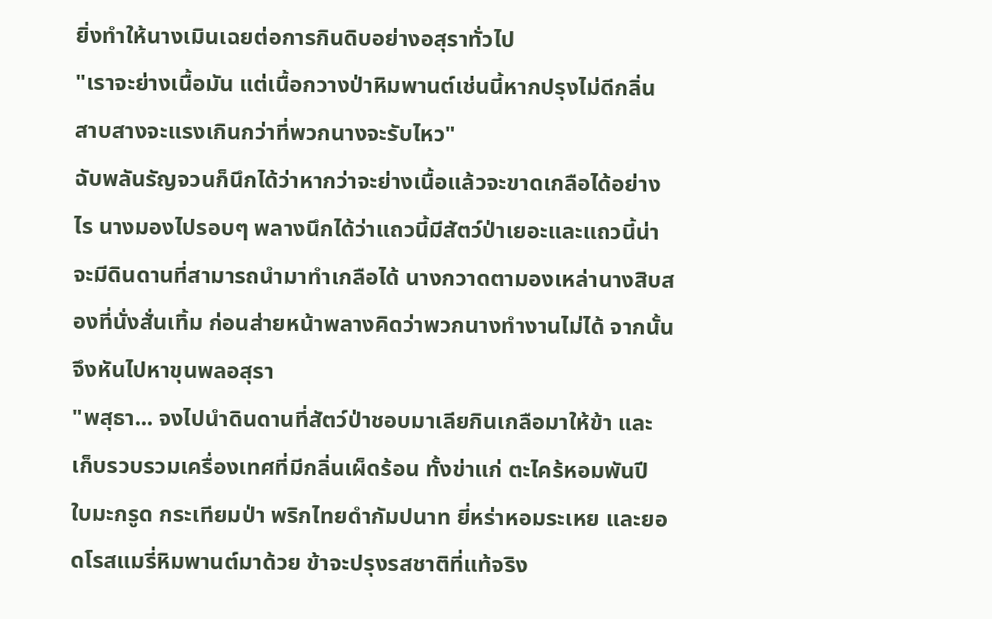ยิ่งทำให้นางเมินเฉยต่อการกินดิบอย่างอสุราทั่วไป
"เราจะย่างเนื้อมัน แต่เนื้อกวางป่าหิมพานต์เช่นนี้หากปรุงไม่ดีกลิ่นสาบสางจะแรงเกินกว่าที่พวกนางจะรับไหว"
ฉับพลันรัญจวนก็นึกได้ว่าหากว่าจะย่างเนื้อแล้วจะขาดเกลือได้อย่างไร นางมองไปรอบๆ พลางนึกได้ว่าแถวนี้มีสัตว์ป่าเยอะและแถวนี้น่าจะมีดินดานที่สามารถนำมาทำเกลือได้ นางกวาดตามองเหล่านางสิบสองที่นั่งสั่นเทิ้ม ก่อนส่ายหน้าพลางคิดว่าพวกนางทำงานไม่ได้ จากนั้นจึงหันไปหาขุนพลอสุรา
"พสุธา... จงไปนำดินดานที่สัตว์ป่าชอบมาเลียกินเกลือมาให้ข้า และเก็บรวบรวมเครื่องเทศที่มีกลิ่นเผ็ดร้อน ทั้งข่าแก่ ตะไคร้หอมพันปี ใบมะกรูด กระเทียมป่า พริกไทยดำกัมปนาท ยี่หร่าหอมระเหย และยอดโรสแมรี่หิมพานต์มาด้วย ข้าจะปรุงรสชาติที่แท้จริง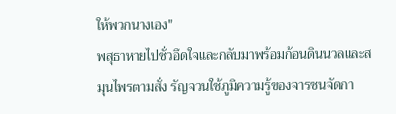ให้พวกนางเอง"
พสุธาหายไปชั่วอึดใจและกลับมาพร้อมก้อนดินนวลและสมุนไพรตามสั่ง รัญจวนใช้ภูมิความรู้ของจารชนจัดกา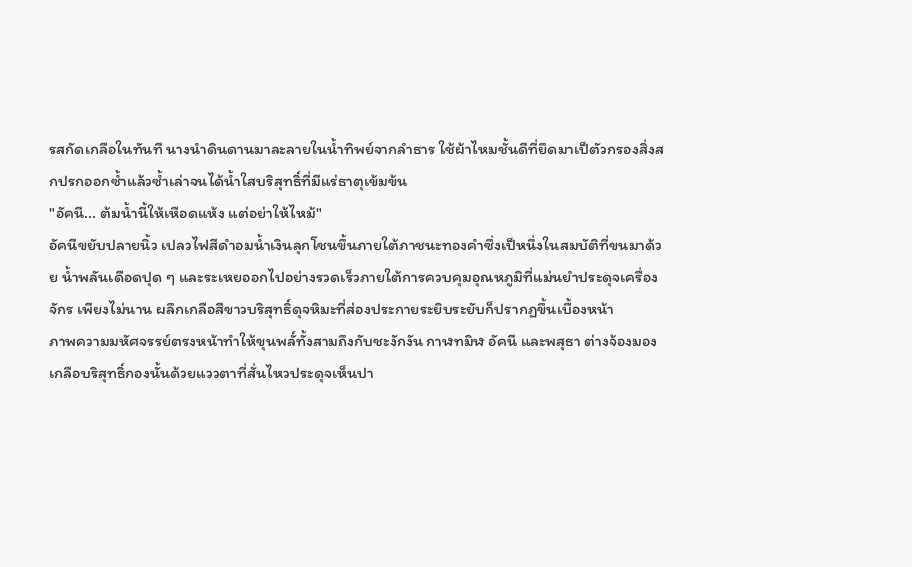รสกัดเกลือในทันที นางนำดินดานมาละลายในน้ำทิพย์จากลำธาร ใช้ผ้าไหมชั้นดีที่ยึดมาเป็ตัวกรองสิ่งสกปรกออกซ้ำแล้วซ้ำเล่าจนได้น้ำใสบริสุทธิ์ที่มีแร่ธาตุเข้มข้น
"อัคนี... ต้มน้ำนี้ให้เหือดแห้ง แต่อย่าให้ไหม้"
อัคนีขยับปลายนิ้ว เปลวไฟสีดำอมน้ำเงินลุกโชนขึ้นภายใต้ภาชนะทองคำซึ่งเป็หนึ่งในสมบัติที่ขนมาด้วย น้ำพลันเดือดปุด ๆ และระเหยออกไปอย่างรวดเร็วภายใต้การควบคุมอุณหภูมิที่แม่นยำประดุจเครื่องจักร เพียงไม่นาน ผลึกเกลือสีขาวบริสุทธิ์ดุจหิมะที่ส่องประกายระยิบระยับก็ปรากฏขึ้นเบื้องหน้า
ภาพความมหัศจรรย์ตรงหน้าทำให้ขุนพลั์ทั้งสามถึงกับชะงักงัน กาฬทมิฬ อัคนี และพสุธา ต่างจ้องมองเกลือบริสุทธิ์กองนั้นด้วยแววตาที่สั่นไหวประดุจเห็นปา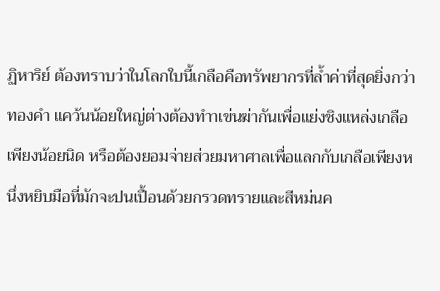ฏิหาริย์ ต้องทราบว่าในโลกใบนี้เกลือคือทรัพยากรที่ล้ำค่าที่สุดยิ่งกว่าทองคำ แคว้นน้อยใหญ่ต่างต้องทำาเข่นฆ่ากันเพื่อแย่งชิงแหล่งเกลือเพียงน้อยนิด หรือต้องยอมจ่ายส่วยมหาศาลเพื่อแลกกับเกลือเพียงหนึ่งหยิบมือที่มักจะปนเปื้อนด้วยกรวดทรายและสีหม่นค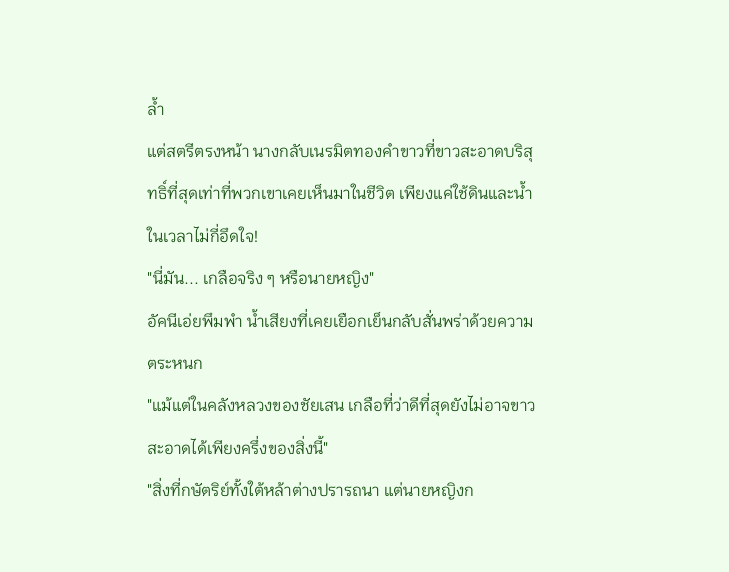ล้ำ
แต่สตรีตรงหน้า นางกลับเนรมิตทองคำขาวที่ขาวสะอาดบริสุทธิ์ที่สุดเท่าที่พวกเขาเคยเห็นมาในชีวิต เพียงแค่ใช้ดินและน้ำในเวลาไม่กี่อึดใจ!
"นี่มัน... เกลือจริง ๆ หรือนายหญิง"
อัคนีเอ่ยพึมพำ น้ำเสียงที่เคยเยือกเย็นกลับสั่นพร่าด้วยความตระหนก
"แม้แต่ในคลังหลวงของชัยเสน เกลือที่ว่าดีที่สุดยังไม่อาจขาวสะอาดได้เพียงครึ่งของสิ่งนี้"
"สิ่งที่กษัตริย์ทั้งใต้หล้าต่างปรารถนา แต่นายหญิงก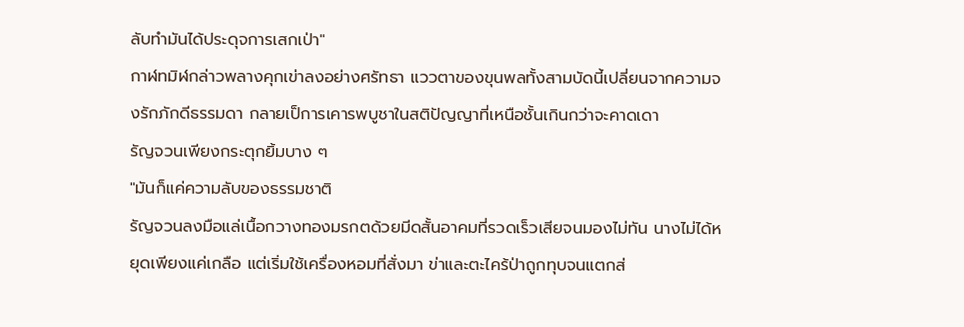ลับทำมันได้ประดุจการเสกเป่า"
กาฬทมิฬกล่าวพลางคุกเข่าลงอย่างศรัทธา แววตาของขุนพลทั้งสามบัดนี้เปลี่ยนจากความจงรักภักดีธรรมดา กลายเป็การเคารพบูชาในสติปัญญาที่เหนือชั้นเกินกว่าจะคาดเดา
รัญจวนเพียงกระตุกยิ้มบาง ๆ
"มันก็แค่ความลับของธรรมชาติ
รัญจวนลงมือแล่เนื้อกวางทองมรกตด้วยมีดสั้นอาคมที่รวดเร็วเสียจนมองไม่ทัน นางไม่ได้หยุดเพียงแค่เกลือ แต่เริ่มใช้เครื่องหอมที่สั่งมา ข่าและตะไคร้ป่าถูกทุบจนแตกส่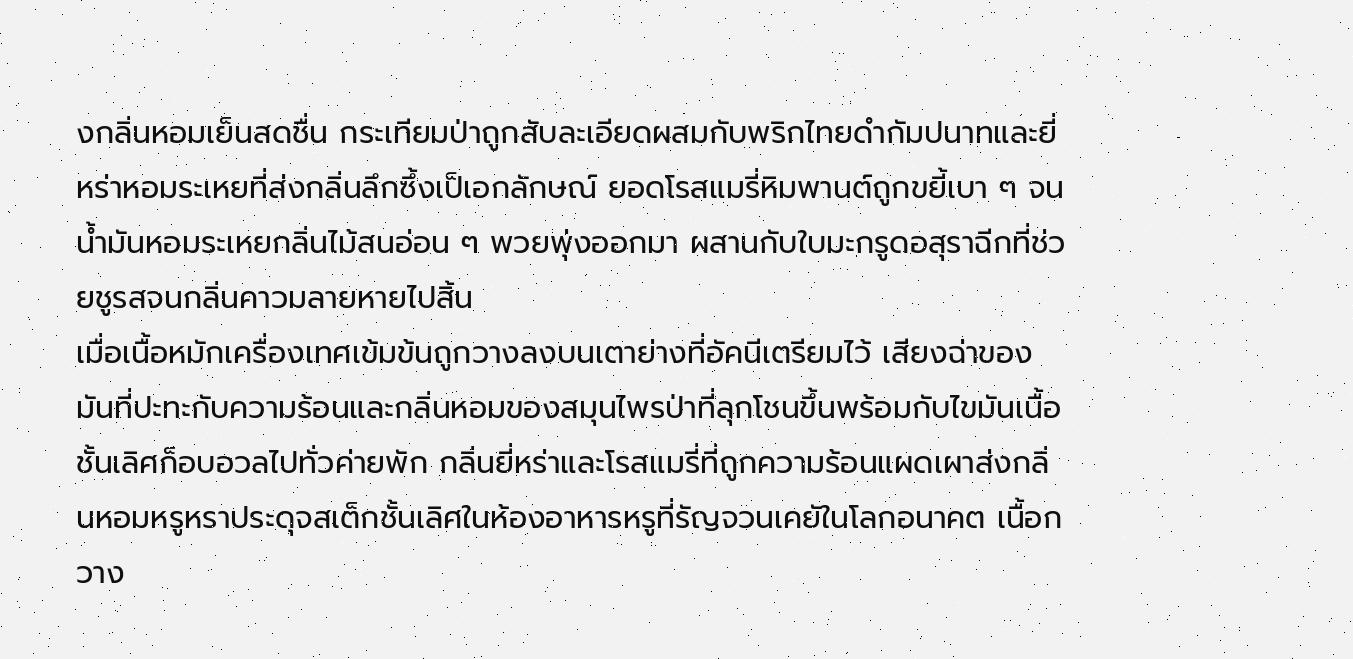งกลิ่นหอมเย็นสดชื่น กระเทียมป่าถูกสับละเอียดผสมกับพริกไทยดำกัมปนาทและยี่หร่าหอมระเหยที่ส่งกลิ่นลึกซึ้งเป็เอกลักษณ์ ยอดโรสแมรี่หิมพานต์ถูกขยี้เบา ๆ จนน้ำมันหอมระเหยกลิ่นไม้สนอ่อน ๆ พวยพุ่งออกมา ผสานกับใบมะกรูดอสุราฉีกที่ช่วยชูรสจนกลิ่นคาวมลายหายไปสิ้น
เมื่อเนื้อหมักเครื่องเทศเข้มข้นถูกวางลงบนเตาย่างที่อัคนีเตรียมไว้ เสียงฉ่าของมันที่ปะทะกับความร้อนและกลิ่นหอมของสมุนไพรป่าที่ลุกโชนขึ้นพร้อมกับไขมันเนื้อชั้นเลิศก็อบอวลไปทั่วค่ายพัก กลิ่นยี่หร่าและโรสแมรี่ที่ถูกความร้อนแผดเผาส่งกลิ่นหอมหรูหราประดุจสเต็กชั้นเลิศในห้องอาหารหรูที่รัญจวนเคยัในโลกอนาคต เนื้อกวาง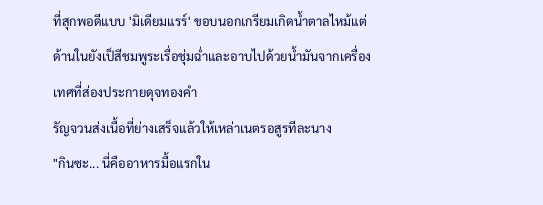ที่สุกพอดีแบบ 'มิเดียมแรร์' ขอบนอกเกรียมเกิดน้ำตาลไหม้แต่ด้านในยังเป็สีชมพูระเรื่อชุ่มฉ่ำและอาบไปด้วยน้ำมันจากเครื่องเทศที่ส่องประกายดุจทองคำ
รัญจวนส่งเนื้อที่ย่างเสร็จแล้วให้เหล่าเนตรอสูรทีละนาง
"กินซะ... นี่คืออาหารมื้อแรกใน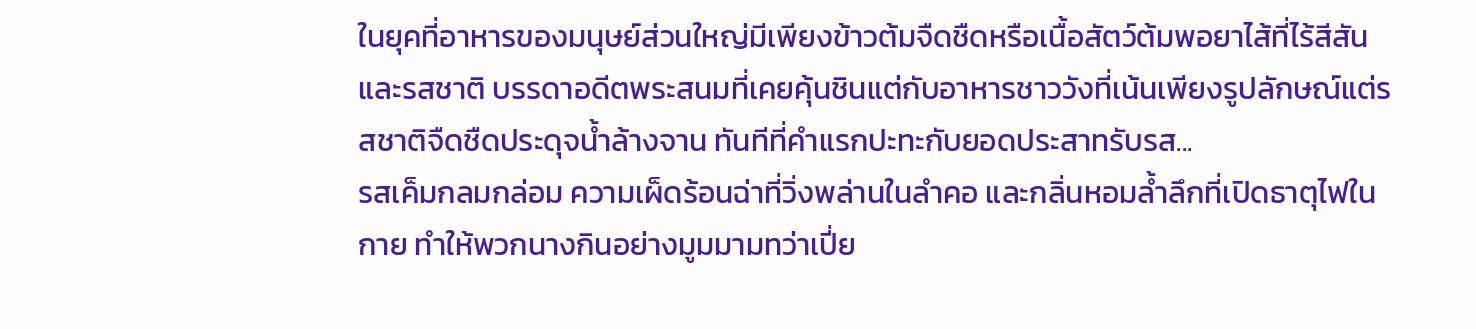ในยุคที่อาหารของมนุษย์ส่วนใหญ่มีเพียงข้าวต้มจืดชืดหรือเนื้อสัตว์ต้มพอยาไส้ที่ไร้สีสันและรสชาติ บรรดาอดีตพระสนมที่เคยคุ้นชินแต่กับอาหารชาววังที่เน้นเพียงรูปลักษณ์แต่รสชาติจืดชืดประดุจน้ำล้างจาน ทันทีที่คำแรกปะทะกับยอดประสาทรับรส...
รสเค็มกลมกล่อม ความเผ็ดร้อนฉ่าที่วิ่งพล่านในลำคอ และกลิ่นหอมล้ำลึกที่เปิดธาตุไฟในกาย ทำให้พวกนางกินอย่างมูมมามทว่าเปี่ย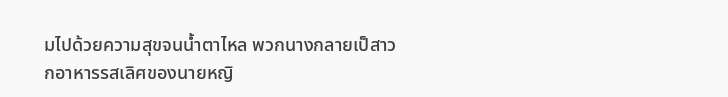มไปด้วยความสุขจนน้ำตาไหล พวกนางกลายเป็สาวกอาหารรสเลิศของนายหญิ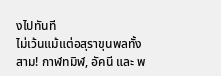งไปทันที
ไม่เว้นแม้แต่อสุราขุนพลทั้งสาม! กาฬทมิฬ, อัคนี และ พ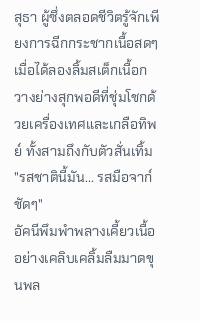สุธา ผู้ซึ่งตลอดชีวิตรู้จักเพียงการฉีกกระชากเนื้อสดๆ เมื่อได้ลองลิ้มสเต็กเนื้อกวางย่างสุกพอดีที่ชุ่มโชกด้วยเครื่องเทศและเกลือทิพย์ ทั้งสามถึงกับตัวสั่นเทิ้ม
"รสชาตินี้มัน... รสมือจาก์ชัดๆ"
อัคนีพึมพำพลางเคี้ยวเนื้ออย่างเคลิบเคลิ้มลืมมาดขุนพล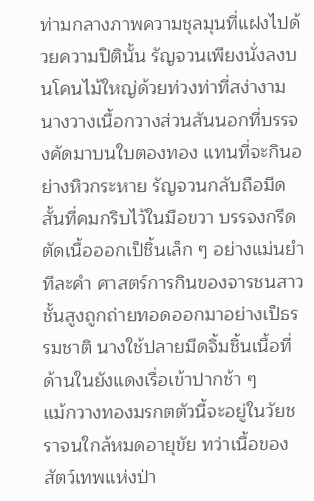ท่ามกลางภาพความชุลมุนที่แฝงไปด้วยความปิตินั้น รัญจวนเพียงนั่งลงบนโคนไม้ใหญ่ด้วยท่วงท่าที่สง่างาม นางวางเนื้อกวางส่วนสันนอกที่บรรจงคัดมาบนใบตองทอง แทนที่จะกินอย่างหิวกระหาย รัญจวนกลับถือมีดสั้นที่คมกริบไว้ในมือขวา บรรจงกรีดตัดเนื้อออกเป็ชิ้นเล็ก ๆ อย่างแม่นยำทีละคำ ศาสตร์การกินของจารชนสาวชั้นสูงถูกถ่ายทอดออกมาอย่างเป็ธรรมชาติ นางใช้ปลายมีดจิ้มชิ้นเนื้อที่ด้านในยังแดงเรื่อเข้าปากช้า ๆ
แม้กวางทองมรกตตัวนี้จะอยู่ในวัยชราจนใกล้หมดอายุขัย ทว่าเนื้อของสัตว์เทพแห่งป่า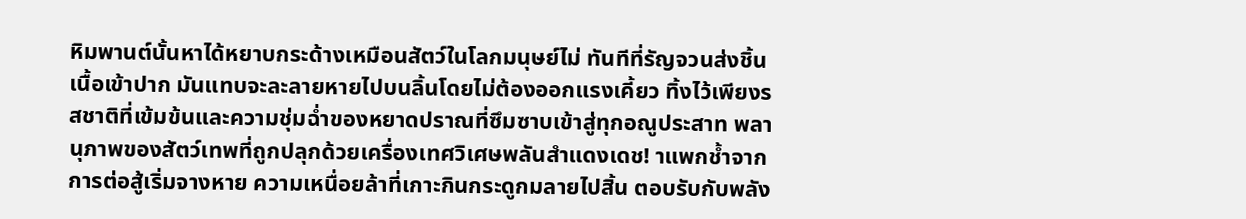หิมพานต์นั้นหาได้หยาบกระด้างเหมือนสัตว์ในโลกมนุษย์ไม่ ทันทีที่รัญจวนส่งชิ้นเนื้อเข้าปาก มันแทบจะละลายหายไปบนลิ้นโดยไม่ต้องออกแรงเคี้ยว ทิ้งไว้เพียงรสชาติที่เข้มข้นและความชุ่มฉ่ำของหยาดปราณที่ซึมซาบเข้าสู่ทุกอณูประสาท พลานุภาพของสัตว์เทพที่ถูกปลุกด้วยเครื่องเทศวิเศษพลันสำแดงเดช! าแพกช้ำจากการต่อสู้เริ่มจางหาย ความเหนื่อยล้าที่เกาะกินกระดูกมลายไปสิ้น ตอบรับกับพลัง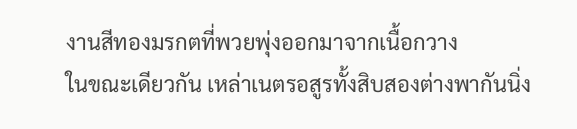งานสีทองมรกตที่พวยพุ่งออกมาจากเนื้อกวาง
ในขณะเดียวกัน เหล่าเนตรอสูรทั้งสิบสองต่างพากันนิ่ง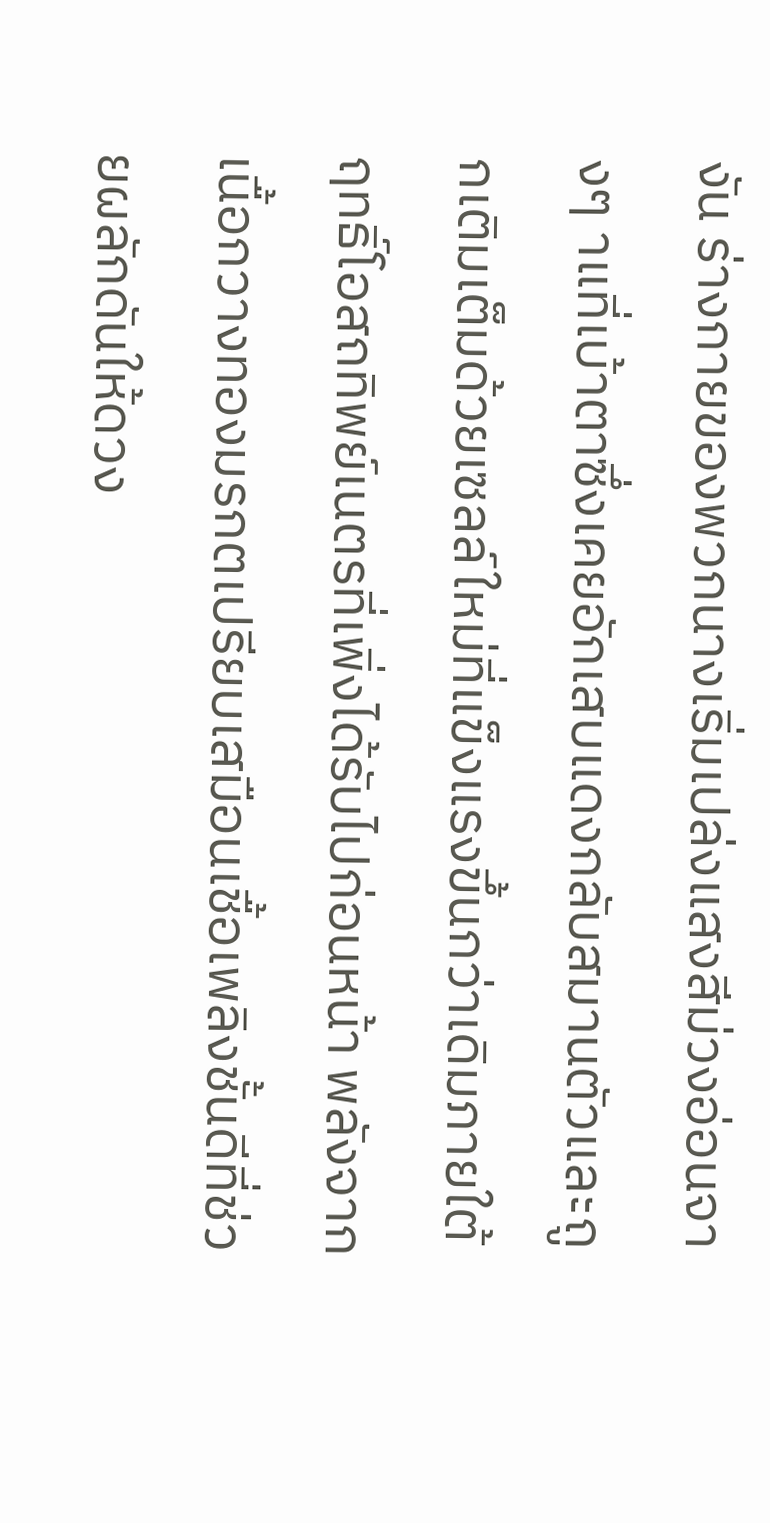งัน ร่างกายของพวกนางเริ่มเปล่งแสงสีม่วงอ่อนจางๆ าแที่เบ้าตาซึ่งเคยอักเสบแดงกลับสมานตัวและถูกเติมเต็มด้วยเซลล์ใหม่ที่แข็งแรงขึ้นกว่าเดิมภายใต้ฤทธิ์โอสถทิพย์เนตรที่เพิ่งได้รับไปก่อนหน้า พลังจากเนื้อกวางทองมรกตเปรียบเสมือนเชื้อเพลิงชั้นดีที่ช่วยผลักดันให้ดวง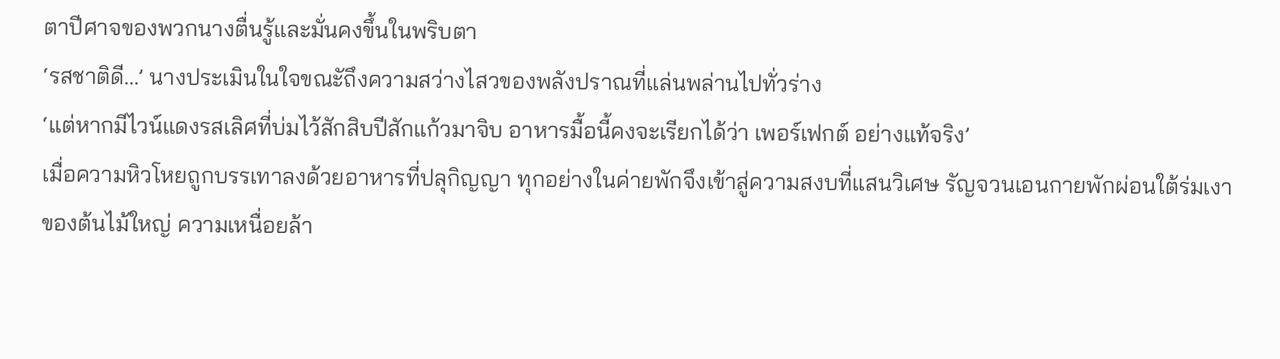ตาปีศาจของพวกนางตื่นรู้และมั่นคงขึ้นในพริบตา
‘รสชาติดี...’ นางประเมินในใจขณะัถึงความสว่างไสวของพลังปราณที่แล่นพล่านไปทั่วร่าง
‘แต่หากมีไวน์แดงรสเลิศที่บ่มไว้สักสิบปีสักแก้วมาจิบ อาหารมื้อนี้คงจะเรียกได้ว่า เพอร์เฟกต์ อย่างแท้จริง’
เมื่อความหิวโหยถูกบรรเทาลงด้วยอาหารที่ปลุกิญญา ทุกอย่างในค่ายพักจึงเข้าสู่ความสงบที่แสนวิเศษ รัญจวนเอนกายพักผ่อนใต้ร่มเงาของต้นไม้ใหญ่ ความเหนื่อยล้า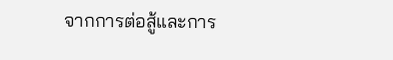จากการต่อสู้และการ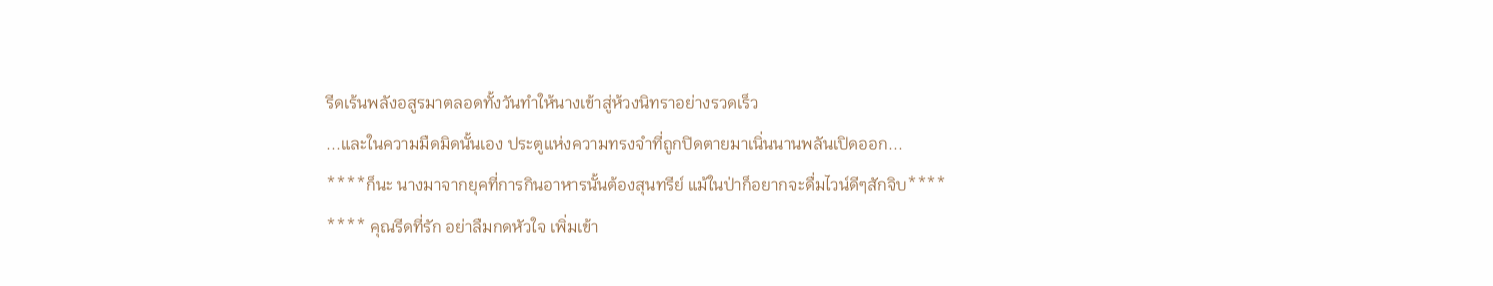รีดเร้นพลังอสูรมาตลอดทั้งวันทำให้นางเข้าสู่ห้วงนิทราอย่างรวดเร็ว
...และในความมืดมิดนั้นเอง ประตูแห่งความทรงจำที่ถูกปิดตายมาเนิ่นนานพลันเปิดออก...
****ก็นะ นางมาจากยุคที่การกินอาหารนั้นต้องสุนทรีย์ แม้ในป่าก็อยากจะดื่มไวน์ดีๆสักจิบ****
**** คุณรีดที่รัก อย่าลืมกดหัวใจ เพิ่มเข้า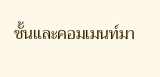ชั้นและคอมเมนท์มา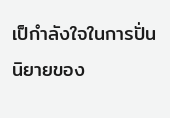เป็กำลังใจในการปั่นนิยายของ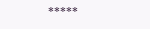*****